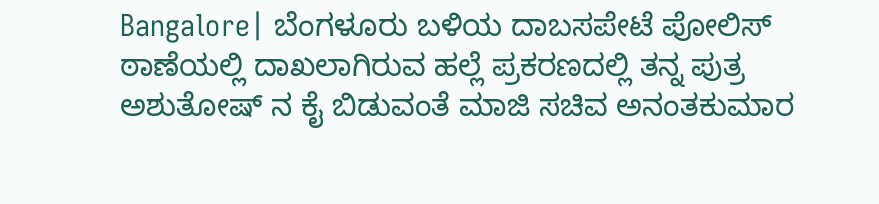Bangalore| ಬೆಂಗಳೂರು ಬಳಿಯ ದಾಬಸಪೇಟೆ‌ ಪೋಲಿಸ್ ಠಾಣೆಯಲ್ಲಿ‌ ದಾಖಲಾಗಿರುವ ಹಲ್ಲೆ ಪ್ರಕರಣದಲ್ಲಿ ತನ್ನ ಪುತ್ರ ಅಶುತೋಷ್ ನ‌ ಕೈ ಬಿಡುವಂತೆ ಮಾಜಿ ಸಚಿವ ಅನಂತಕುಮಾರ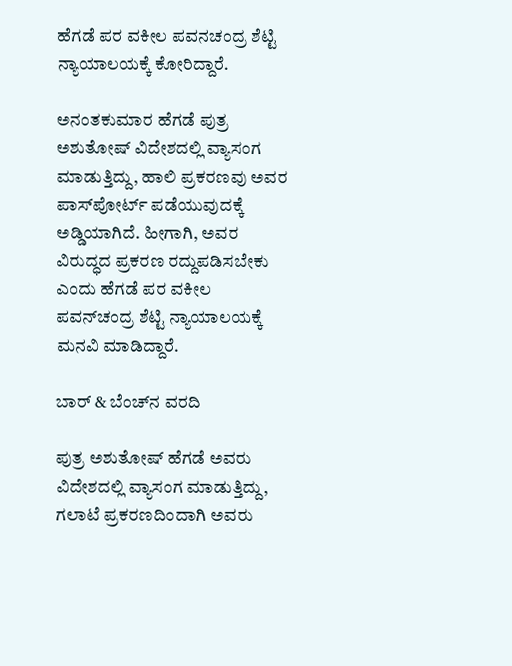ಹೆಗಡೆ ಪರ ವಕೀಲ ಪವನಚಂದ್ರ ಶೆಟ್ಟಿ ನ್ಯಾಯಾಲಯಕ್ಕೆ ಕೋರಿದ್ದಾರೆ.

ಅನಂತಕುಮಾರ ಹೆಗಡೆ ಪುತ್ರ ಅಶುತೋಷ್‌ ವಿದೇಶದಲ್ಲಿ ವ್ಯಾಸಂಗ ಮಾಡುತ್ತಿದ್ದು, ಹಾಲಿ ಪ್ರಕರಣವು ಅವರ ಪಾಸ್‌ಪೋರ್ಟ್‌ ಪಡೆಯುವುದಕ್ಕೆ ಅಡ್ಡಿಯಾಗಿದೆ. ಹೀಗಾಗಿ, ಅವರ ವಿರುದ್ಧದ ಪ್ರಕರಣ ರದ್ದುಪಡಿಸಬೇಕು ಎಂದು ಹೆಗಡೆ ಪರ ವಕೀಲ ಪವನ್‌ಚಂದ್ರ ಶೆಟ್ಟಿ ನ್ಯಾಯಾಲಯಕ್ಕೆ ಮನವಿ ಮಾಡಿದ್ದಾರೆ.

ಬಾರ್ & ಬೆಂಚ್‌ನ ವರದಿ

ಪುತ್ರ ಅಶುತೋಷ್‌ ಹೆಗಡೆ ಅವರು ವಿದೇಶದಲ್ಲಿ ವ್ಯಾಸಂಗ ಮಾಡುತ್ತಿದ್ದು, ಗಲಾಟೆ ಪ್ರಕರಣದಿಂದಾಗಿ ಅವರು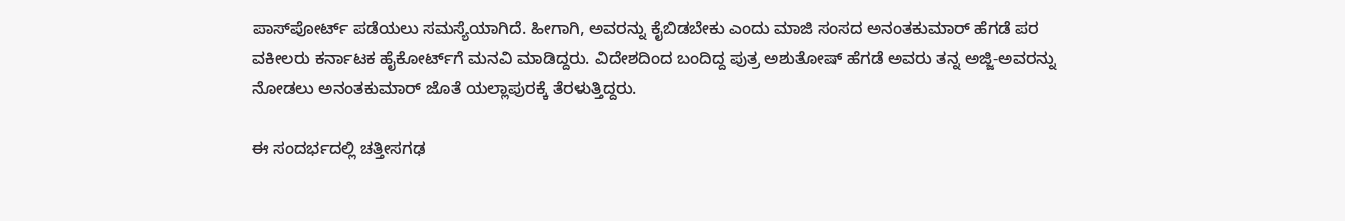ಪಾಸ್‌ಪೋರ್ಟ್‌ ಪಡೆಯಲು ಸಮಸ್ಯೆಯಾಗಿದೆ. ಹೀಗಾಗಿ, ಅವರನ್ನು ಕೈಬಿಡಬೇಕು ಎಂದು ಮಾಜಿ ಸಂಸದ ಅನಂತಕುಮಾರ್‌ ಹೆಗಡೆ ಪರ ವಕೀಲರು ಕರ್ನಾಟಕ ಹೈಕೋರ್ಟ್‌ಗೆ ಮನವಿ ಮಾಡಿದ್ದರು. ವಿದೇಶದಿಂದ ಬಂದಿದ್ದ ಪುತ್ರ ಅಶುತೋಷ್‌ ಹೆಗಡೆ ಅವರು ತನ್ನ ಅಜ್ಜಿ-ಅವರನ್ನು ನೋಡಲು ಅನಂತಕುಮಾರ್‌ ಜೊತೆ ಯಲ್ಲಾಪುರಕ್ಕೆ ತೆರಳುತ್ತಿದ್ದರು.

ಈ ಸಂದರ್ಭದಲ್ಲಿ ಚತ್ತೀಸಗಢ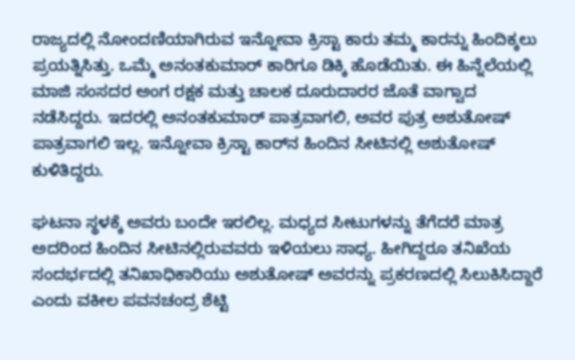ರಾಜ್ಯದಲ್ಲಿ ನೋಂದಣಿಯಾಗಿರುವ ಇನ್ನೋವಾ ಕ್ರಿಸ್ಟಾ ಕಾರು ತಮ್ಮ ಕಾರನ್ನು ಹಿಂದಿಕ್ಕಲು ಪ್ರಯತ್ನಿಸಿತ್ತು. ಒಮ್ಮೆ ಅನಂತಕುಮಾರ್‌ ಕಾರಿಗೂ ಡಿಕ್ಕಿ ಹೊಡೆಯಿತು. ಈ ಹಿನ್ನೆಲೆಯಲ್ಲಿ ಮಾಜಿ ಸಂಸದರ ಅಂಗ ರಕ್ಷಕ ಮತ್ತು ಚಾಲಕ ದೂರುದಾರರ ಜೊತೆ ವಾಗ್ವಾದ ನಡೆಸಿದ್ದರು. ಇದರಲ್ಲಿ ಅನಂತಕುಮಾರ್‌ ಪಾತ್ರವಾಗಲಿ, ಅವರ ಪುತ್ರ ಅಶುತೋಷ್‌ ಪಾತ್ರವಾಗಲಿ ಇಲ್ಲ. ಇನ್ನೋವಾ ಕ್ರಿಸ್ಟಾ ಕಾರ್‌ನ ಹಿಂದಿನ ಸೀಟಿನಲ್ಲಿ ಅಶುತೋಷ್‌ ಕುಳಿತಿದ್ದರು.

ಘಟನಾ ಸ್ಥಳಕ್ಕೆ ಅವರು ಬಂದೇ ಇರಲಿಲ್ಲ. ಮಧ್ಯದ ಸೀಟುಗಳನ್ನು ತೆಗೆದರೆ ಮಾತ್ರ ಅದರಿಂದ ಹಿಂದಿನ ಸೀಟಿನಲ್ಲಿರುವವರು ಇಳಿಯಲು ಸಾಧ್ಯ. ಹೀಗಿದ್ದರೂ ತನಿಖೆಯ ಸಂದರ್ಭದಲ್ಲಿ ತನಿಖಾಧಿಕಾರಿಯು ಅಶುತೋಷ್‌ ಅವರನ್ನು ಪ್ರಕರಣದಲ್ಲಿ ಸಿಲುಕಿಸಿದ್ದಾರೆ ಎಂದು ವಕೀಲ‌ ಪವನಚಂದ್ರ ಶೆಟ್ಟಿ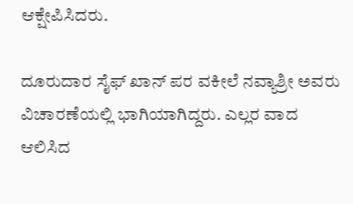ಆಕ್ಷೇಪಿಸಿದರು.

ದೂರುದಾರ ಸೈಫ್‌ ಖಾನ್‌ ಪರ ವಕೀಲೆ ನವ್ಯಾಶ್ರೀ ಅವರು ವಿಚಾರಣೆಯಲ್ಲಿ ಭಾಗಿಯಾಗಿದ್ದರು. ಎಲ್ಲರ ವಾದ ಆಲಿಸಿದ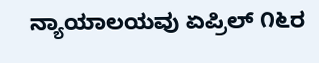ನ್ಯಾಯಾಲಯವು ಏಪ್ರಿಲ್‌ ೧೬ರ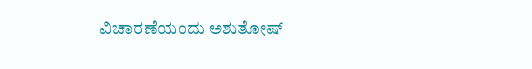ವಿಚಾರಣೆಯಂದು ಅಶುತೋಷ್‌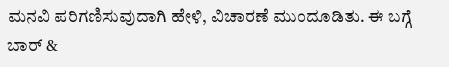ಮನವಿ ಪರಿಗಣಿಸುವುದಾಗಿ ಹೇಳಿ, ವಿಚಾರಣೆ ಮುಂದೂಡಿತು. ಈ ಬಗ್ಗೆ ಬಾರ್ &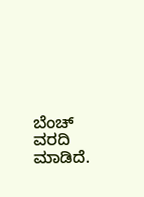ಬೆಂಚ್ ವರದಿ ಮಾಡಿದೆ.